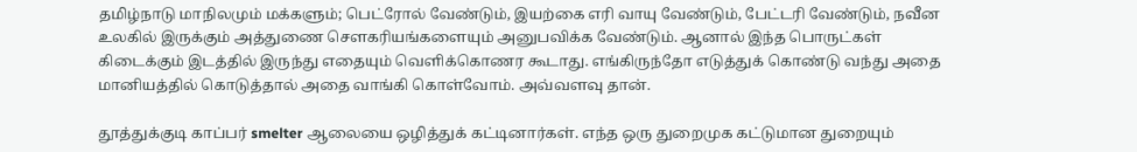தமிழ்நாடு மாநிலமும் மக்களும்; பெட்ரோல் வேண்டும், இயற்கை எரி வாயு வேண்டும், பேட்டரி வேண்டும், நவீன உலகில் இருக்கும் அத்துணை சௌகரியங்களையும் அனுபவிக்க வேண்டும். ஆனால் இந்த பொருட்கள் கிடைக்கும் இடத்தில் இருந்து எதையும் வெளிக்கொணர கூடாது. எங்கிருந்தோ எடுத்துக் கொண்டு வந்து அதை மானியத்தில் கொடுத்தால் அதை வாங்கி கொள்வோம். அவ்வளவு தான்.

தூத்துக்குடி காப்பர் smelter ஆலையை ஒழித்துக் கட்டினார்கள். எந்த ஒரு துறைமுக கட்டுமான துறையும்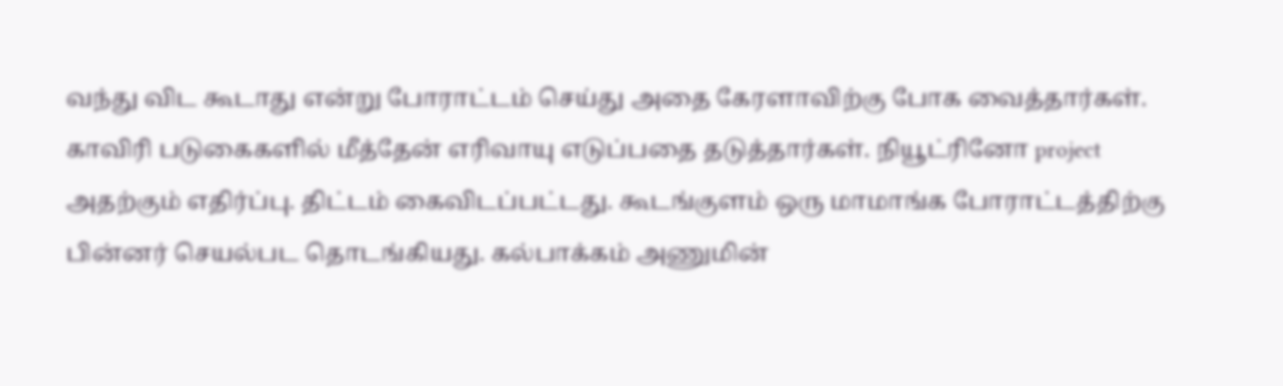வந்து விட கூடாது என்று போராட்டம் செய்து அதை கேரளாவிற்கு போக வைத்தார்கள். காவிரி படுகைகளில் மீத்தேன் எரிவாயு எடுப்பதை தடுத்தார்கள். நியூட்ரினோ project அதற்கும் எதிர்ப்பு. திட்டம் கைவிடப்பட்டது. கூடங்குளம் ஒரு மாமாங்க போராட்டத்திற்கு பின்னர் செயல்பட தொடங்கியது. கல்பாக்கம் அணுமின்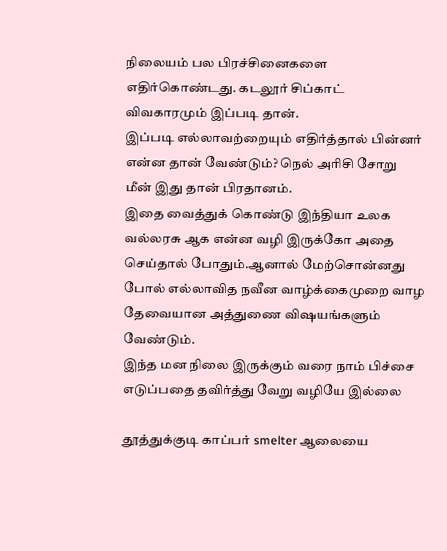நிலையம் பல பிரச்சினைகளை எதிர்கொண்டது. கடலூர் சிப்காட் விவகாரமும் இப்படி தான்.
இப்படி எல்லாவற்றையும் எதிர்த்தால் பின்னர் என்ன தான் வேண்டும்? நெல் அரிசி சோறு மீன் இது தான் பிரதானம்.
இதை வைத்துக் கொண்டு இந்தியா உலக வல்லரசு ஆக என்ன வழி இருக்கோ அதை செய்தால் போதும்.ஆனால் மேற்சொன்னது போல் எல்லாவித நவீன வாழ்க்கைமுறை வாழ தேவையான அத்துணை விஷயங்களும் வேண்டும்.
இந்த மன நிலை இருக்கும் வரை நாம் பிச்சை எடுப்பதை தவிர்த்து வேறு வழியே இல்லை

தூத்துக்குடி காப்பர் smelter ஆலையை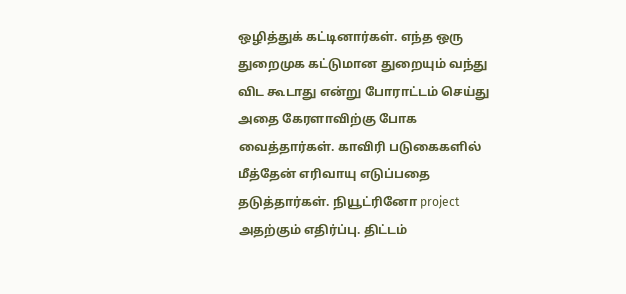ஒழித்துக் கட்டினார்கள். எந்த ஒரு துறைமுக கட்டுமான துறையும் வந்து விட கூடாது என்று போராட்டம் செய்து அதை கேரளாவிற்கு போக வைத்தார்கள். காவிரி படுகைகளில் மீத்தேன் எரிவாயு எடுப்பதை தடுத்தார்கள். நியூட்ரினோ project அதற்கும் எதிர்ப்பு. திட்டம்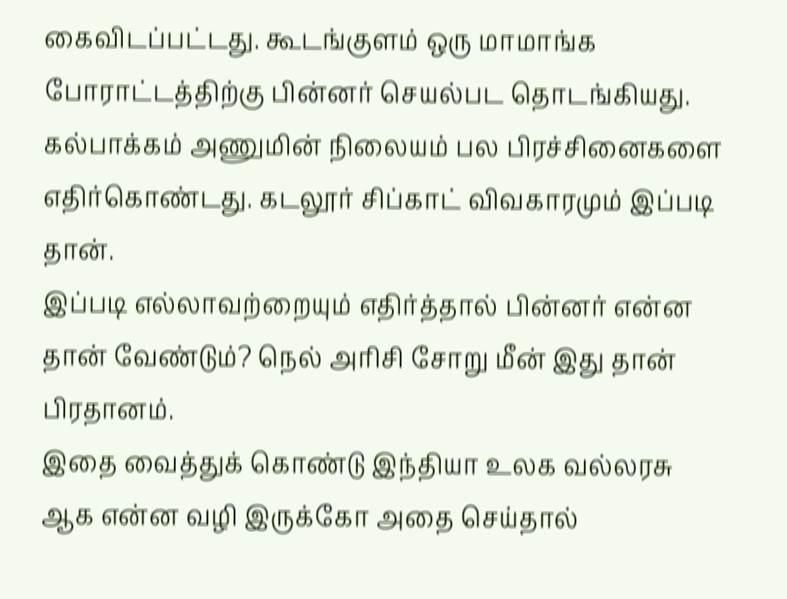கைவிடப்பட்டது. கூடங்குளம் ஒரு மாமாங்க போராட்டத்திற்கு பின்னர் செயல்பட தொடங்கியது. கல்பாக்கம் அணுமின் நிலையம் பல பிரச்சினைகளை எதிர்கொண்டது. கடலூர் சிப்காட் விவகாரமும் இப்படி தான்.
இப்படி எல்லாவற்றையும் எதிர்த்தால் பின்னர் என்ன தான் வேண்டும்? நெல் அரிசி சோறு மீன் இது தான் பிரதானம்.
இதை வைத்துக் கொண்டு இந்தியா உலக வல்லரசு ஆக என்ன வழி இருக்கோ அதை செய்தால்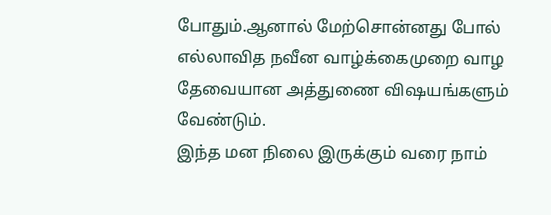போதும்.ஆனால் மேற்சொன்னது போல் எல்லாவித நவீன வாழ்க்கைமுறை வாழ தேவையான அத்துணை விஷயங்களும் வேண்டும்.
இந்த மன நிலை இருக்கும் வரை நாம்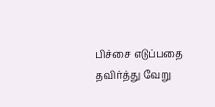பிச்சை எடுப்பதை தவிர்த்து வேறு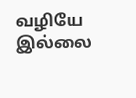வழியே இல்லை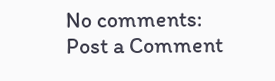No comments:
Post a Comment